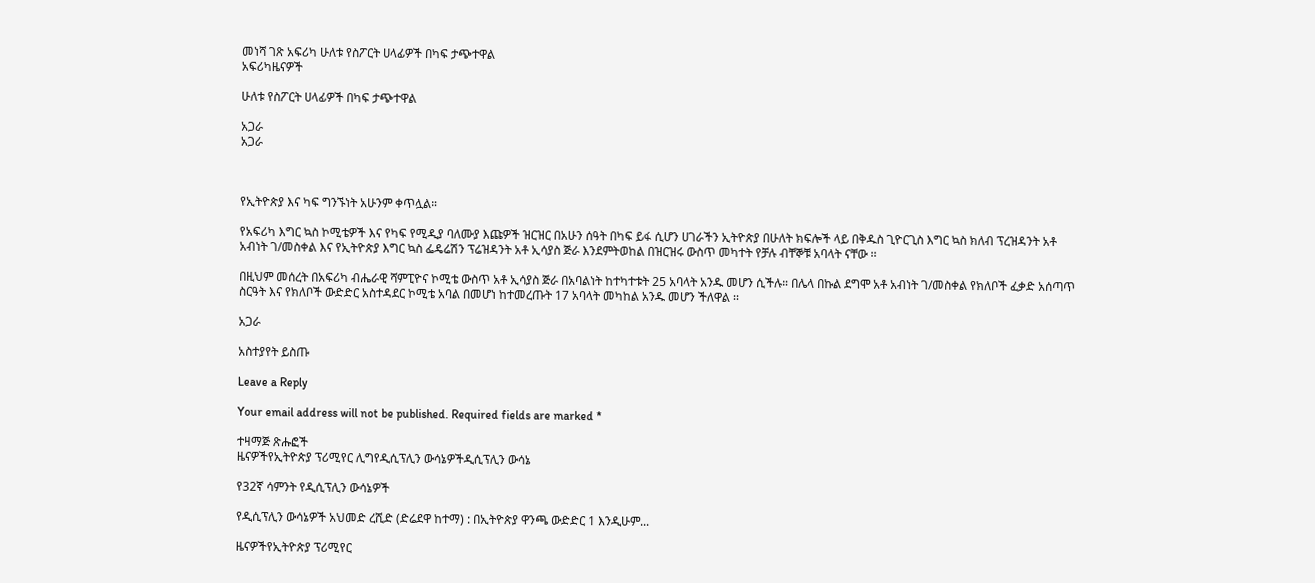መነሻ ገጽ አፍሪካ ሁለቱ የስፖርት ሀላፊዎች በካፍ ታጭተዋል
አፍሪካዜናዎች

ሁለቱ የስፖርት ሀላፊዎች በካፍ ታጭተዋል

አጋራ
አጋራ



የኢትዮጵያ እና ካፍ ግንኙነት አሁንም ቀጥሏል።

የአፍሪካ እግር ኳስ ኮሚቴዎች እና የካፍ የሚዲያ ባለሙያ እጩዎች ዝርዝር በአሁን ሰዓት በካፍ ይፋ ሲሆን ሀገራችን ኢትዮጵያ በሁለት ክፍሎች ላይ በቅዱስ ጊዮርጊስ እግር ኳስ ክለብ ፕረዝዳንት አቶ አብነት ገ/መስቀል እና የኢትዮጵያ እግር ኳስ ፌዴሬሽን ፕሬዝዳንት አቶ ኢሳያስ ጅራ እንደምትወከል በዝርዝሩ ውስጥ መካተት የቻሉ ብቸኞቹ አባላት ናቸው ፡፡

በዚህም መሰረት በአፍሪካ ብሔራዊ ሻምፒዮና ኮሚቴ ውስጥ አቶ ኢሳያስ ጅራ በአባልነት ከተካተቱት 25 አባላት አንዱ መሆን ሲችሉ። በሌላ በኩል ደግሞ አቶ አብነት ገ/መስቀል የክለቦች ፈቃድ አሰጣጥ ስርዓት እና የክለቦች ውድድር አስተዳደር ኮሚቴ አባል በመሆነ ከተመረጡት 17 አባላት መካከል አንዱ መሆን ችለዋል ፡፡

አጋራ

አስተያየት ይስጡ

Leave a Reply

Your email address will not be published. Required fields are marked *

ተዛማጅ ጽሑፎች
ዜናዎችየኢትዮጵያ ፕሪሚየር ሊግየዲሲፕሊን ውሳኔዎችዲሲፕሊን ውሳኔ

የ32ኛ ሳምንት የዲሲፕሊን ውሳኔዎች

የዲሲፕሊን ውሳኔዎች አህመድ ረሺድ (ድሬደዋ ከተማ) : በኢትዮጵያ ዋንጫ ውድድር 1 እንዲሁም...

ዜናዎችየኢትዮጵያ ፕሪሚየር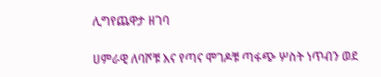ሊግየጨዋታ ዘገባ

ሀምራዊ ለባሾቹ እና የጣና ሞገዶቹ ጣፋጭ ሦስት ነጥብን ወደ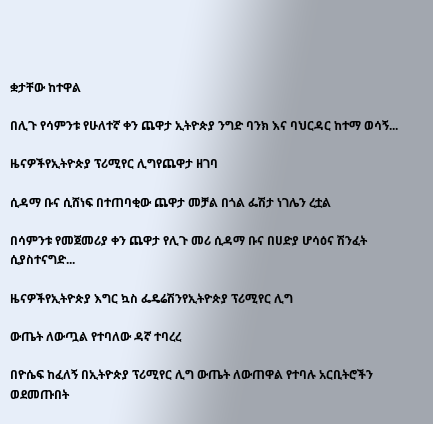ቋታቸው ከተዋል

በሊጉ የሳምንቱ የሁለተኛ ቀን ጨዋታ ኢትዮጵያ ንግድ ባንክ እና ባህርዳር ከተማ ወሳኝ...

ዜናዎችየኢትዮጵያ ፕሪሚየር ሊግየጨዋታ ዘገባ

ሲዳማ ቡና ሲሸነፍ በተጠባቂው ጨዋታ መቻል በጎል ፌሽታ ነገሌን ረቷል

በሳምንቱ የመጀመሪያ ቀን ጨዋታ የሊጉ መሪ ሲዳማ ቡና በሀድያ ሆሳዕና ሽንፈት ሲያስተናግድ...

ዜናዎችየኢትዮጵያ እግር ኳስ ፌዴሬሽንየኢትዮጵያ ፕሪሚየር ሊግ

ውጤት ለውጧል የተባለው ዳኛ ተባረረ

በዮሴፍ ከፈለኝ በኢትዮጵያ ፕሪሚየር ሊግ ውጤት ለውጠዋል የተባሉ አርቢትሮችን ወደመጡበት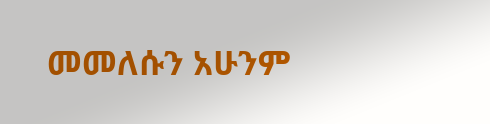መመለሱን አሁንም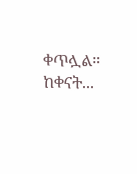ቀጥሏል። ከቀናት...